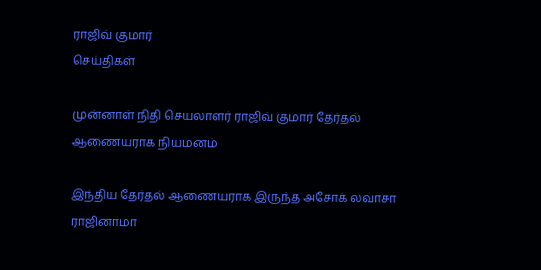ராஜிவ் குமார்
செய்திகள்

முன்னாள் நிதி செயலாளர் ராஜிவ் குமார் தேர்தல் ஆணையராக நியமனம்

இந்திய தேர்தல் ஆணையராக இருந்த அசோக் லவாசா ராஜினாமா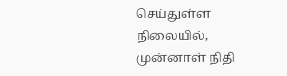செய்துள்ள நிலையில், முன்னாள் நிதி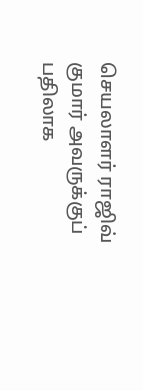செயலாளர் ராஜிவ் குமார் அவருக்குப் பதிலாக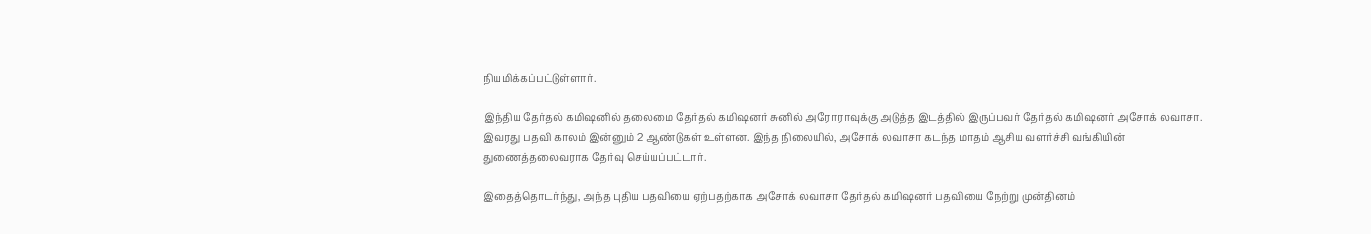நியமிக்கப்பட்டுள்ளார்.

இந்திய தேர்தல் கமிஷனில் தலைமை தேர்தல் கமிஷனர் சுனில் அரோராவுக்கு அடுத்த இடத்தில் இருப்பவர் தேர்தல் கமிஷனர் அசோக் லவாசா. இவரது பதவி காலம் இன்னும் 2 ஆண்டுகள் உள்ளன. இந்த நிலையில், அசோக் லவாசா கடந்த மாதம் ஆசிய வளர்ச்சி வங்கியின் துணைத்தலைவராக தேர்வு செய்யப்பட்டார்.

இதைத்தொடர்ந்து, அந்த புதிய பதவியை ஏற்பதற்காக அசோக் லவாசா தேர்தல் கமிஷனர் பதவியை நேற்று முன்தினம்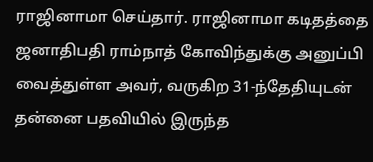ராஜினாமா செய்தார். ராஜினாமா கடிதத்தை ஜனாதிபதி ராம்நாத் கோவிந்துக்கு அனுப்பி வைத்துள்ள அவர், வருகிற 31-ந்தேதியுடன் தன்னை பதவியில் இருந்த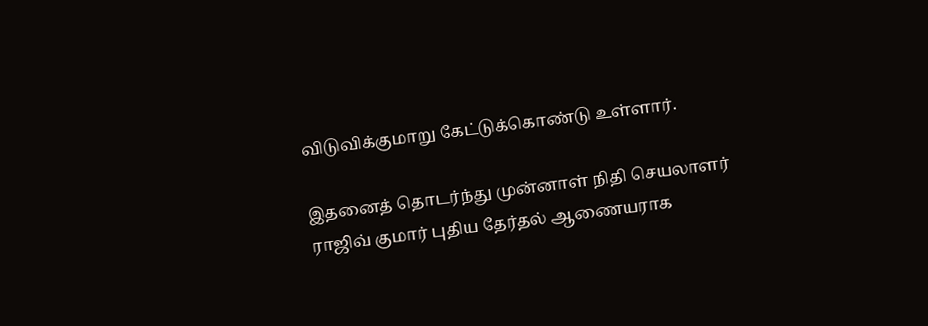விடுவிக்குமாறு கேட்டுக்கொண்டு உள்ளார்.

இதனைத் தொடர்ந்து முன்னாள் நிதி செயலாளர் ராஜிவ் குமார் புதிய தேர்தல் ஆணையராக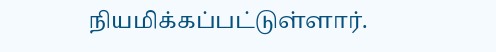நியமிக்கப்பட்டுள்ளார்.